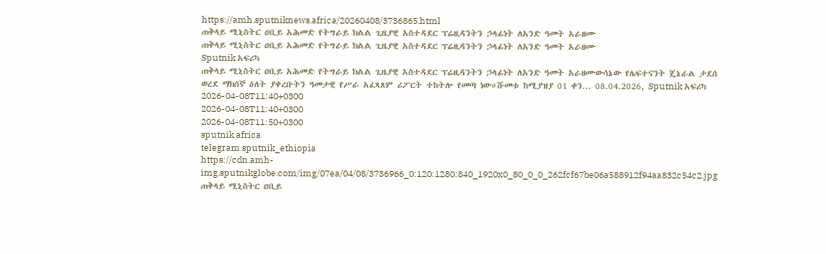https://amh.sputniknews.africa/20260408/3736865.html
ጠቅላይ ሚኒስትር ዐቢይ አሕመድ የትግራይ ክልል ጊዜያዊ አስተዳደር ፕሬዚዳንትን ኃላፊነት ለአንድ ዓመት አራዘሙ
ጠቅላይ ሚኒስትር ዐቢይ አሕመድ የትግራይ ክልል ጊዜያዊ አስተዳደር ፕሬዚዳንትን ኃላፊነት ለአንድ ዓመት አራዘሙ
Sputnik አፍሪካ
ጠቅላይ ሚኒስትር ዐቢይ አሕመድ የትግራይ ክልል ጊዜያዊ አስተዳደር ፕሬዚዳንትን ኃላፊነት ለአንድ ዓመት አራዘሙውሳኔው የሌፍተናንት ጄኔራል ታደሰ ወረደ ማክሰኞ ዕለት ያቀረቡትን ዓመታዊ የሥራ አፈጻጸም ሪፖርት ተከትሎ የመጣ ነው።ሹመቱ ከሚያዝያ 01 ቀን... 08.04.2026, Sputnik አፍሪካ
2026-04-08T11:40+0300
2026-04-08T11:40+0300
2026-04-08T11:50+0300
sputnik africa
telegram sputnik_ethiopia
https://cdn.amh-img.sputnikglobe.com/img/07ea/04/08/3736966_0:120:1280:840_1920x0_80_0_0_262fcf67be06a588912f94aa832c54c2.jpg
ጠቅላይ ሚኒስትር ዐቢይ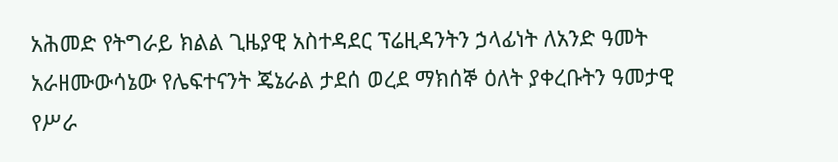አሕመድ የትግራይ ክልል ጊዜያዊ አስተዳደር ፕሬዚዳንትን ኃላፊነት ለአንድ ዓመት አራዘሙውሳኔው የሌፍተናንት ጄኔራል ታደሰ ወረደ ማክሰኞ ዕለት ያቀረቡትን ዓመታዊ የሥራ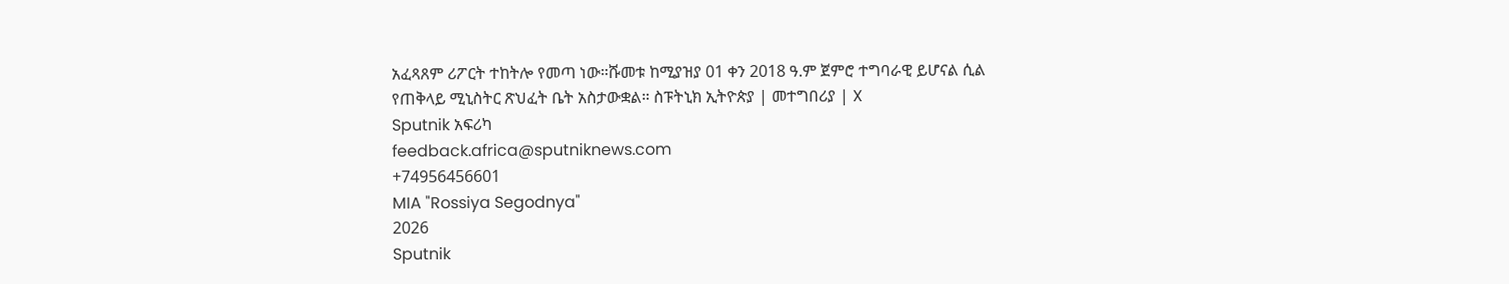አፈጻጸም ሪፖርት ተከትሎ የመጣ ነው።ሹመቱ ከሚያዝያ 01 ቀን 2018 ዓ.ም ጀምሮ ተግባራዊ ይሆናል ሲል የጠቅላይ ሚኒስትር ጽህፈት ቤት አስታውቋል። ስፑትኒክ ኢትዮጵያ | መተግበሪያ | X
Sputnik አፍሪካ
feedback.africa@sputniknews.com
+74956456601
MIA "Rossiya Segodnya"
2026
Sputnik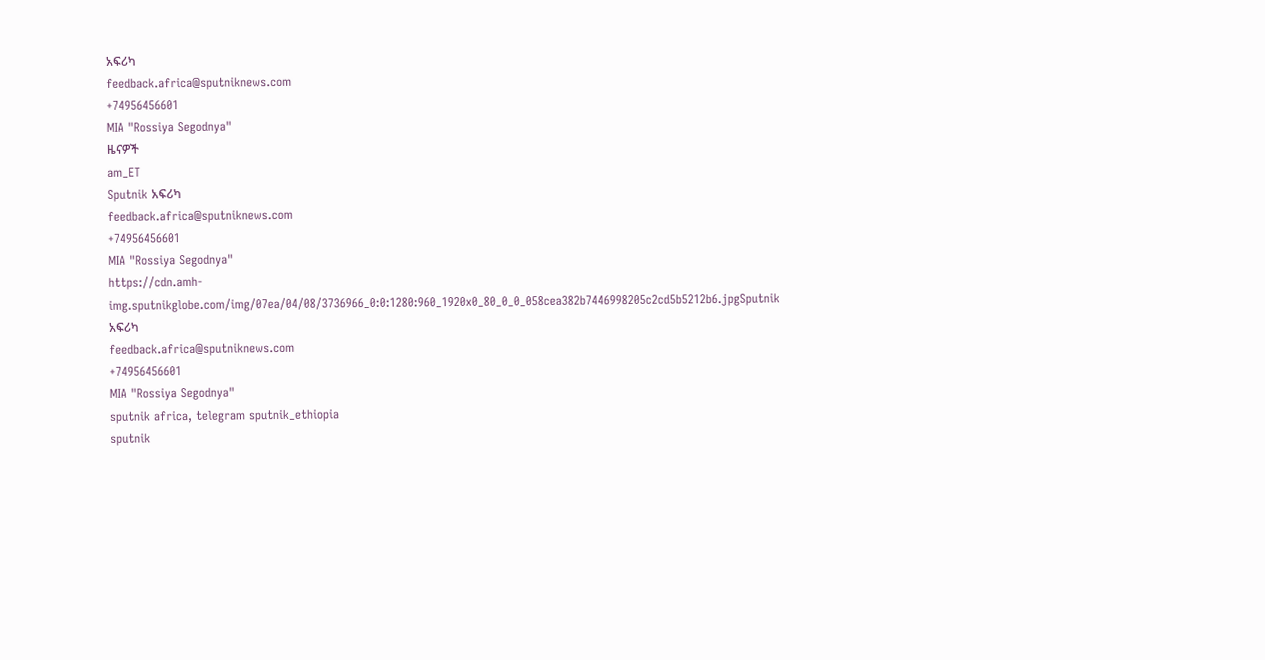አፍሪካ
feedback.africa@sputniknews.com
+74956456601
MIA "Rossiya Segodnya"
ዜናዎች
am_ET
Sputnik አፍሪካ
feedback.africa@sputniknews.com
+74956456601
MIA "Rossiya Segodnya"
https://cdn.amh-img.sputnikglobe.com/img/07ea/04/08/3736966_0:0:1280:960_1920x0_80_0_0_058cea382b7446998205c2cd5b5212b6.jpgSputnik አፍሪካ
feedback.africa@sputniknews.com
+74956456601
MIA "Rossiya Segodnya"
sputnik africa, telegram sputnik_ethiopia
sputnik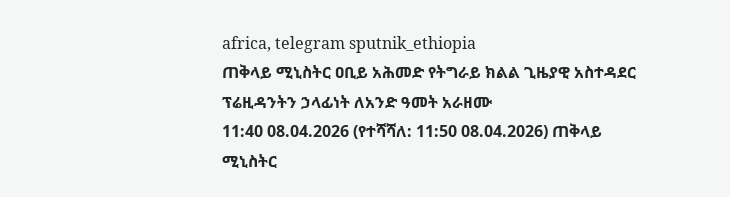africa, telegram sputnik_ethiopia
ጠቅላይ ሚኒስትር ዐቢይ አሕመድ የትግራይ ክልል ጊዜያዊ አስተዳደር ፕሬዚዳንትን ኃላፊነት ለአንድ ዓመት አራዘሙ
11:40 08.04.2026 (የተሻሻለ: 11:50 08.04.2026) ጠቅላይ ሚኒስትር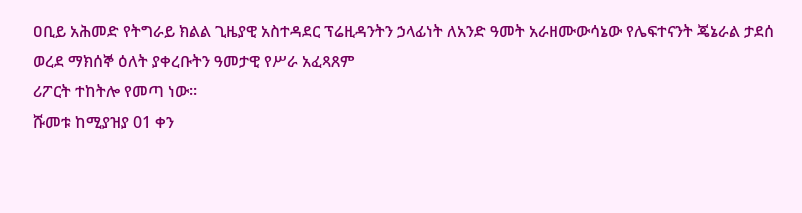ዐቢይ አሕመድ የትግራይ ክልል ጊዜያዊ አስተዳደር ፕሬዚዳንትን ኃላፊነት ለአንድ ዓመት አራዘሙውሳኔው የሌፍተናንት ጄኔራል ታደሰ ወረደ ማክሰኞ ዕለት ያቀረቡትን ዓመታዊ የሥራ አፈጻጸም
ሪፖርት ተከትሎ የመጣ ነው።
ሹመቱ ከሚያዝያ 01 ቀን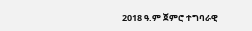2018 ዓ.ም ጀምሮ ተግባራዊ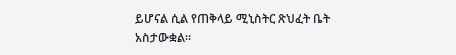ይሆናል ሲል የጠቅላይ ሚኒስትር ጽህፈት ቤት አስታውቋል።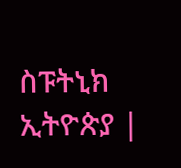ስፑትኒክ ኢትዮጵያ |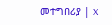መተግበሪያ | X